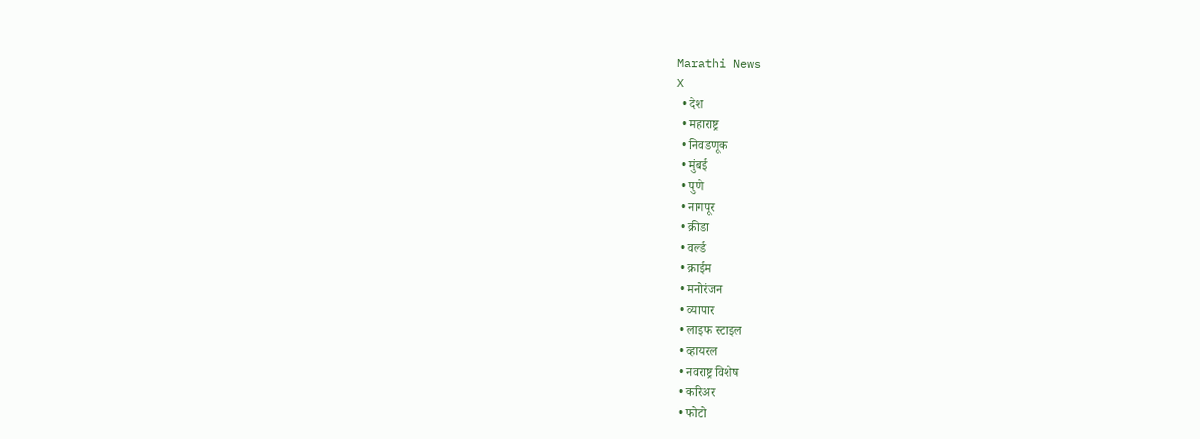Marathi News
X
  • देश
  • महाराष्ट्र
  • निवडणूक
  • मुंबई
  • पुणे
  • नागपूर
  • क्रीडा
  • वर्ल्ड
  • क्राईम
  • मनोरंजन
  • व्यापार
  • लाइफ स्टाइल
  • व्हायरल
  • नवराष्ट्र विशेष
  • करिअर
  • फोटो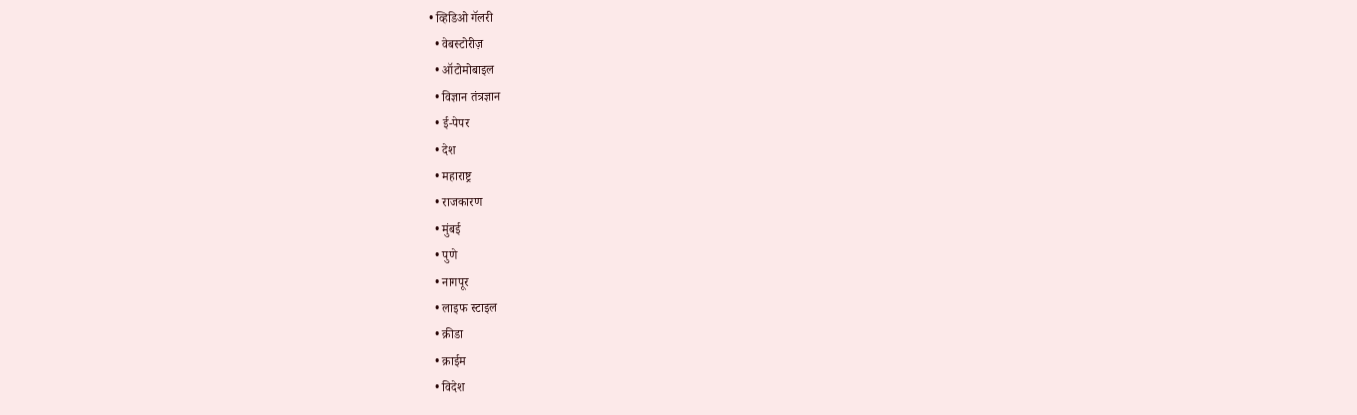• व्हिडिओ गॅलरी
  • वेबस्टोरीज़
  • ऑटोमोबाइल
  • विज्ञान तंत्रज्ञान
  • ई-पेपर
  • देश
  • महाराष्ट्र
  • राजकारण
  • मुंबई
  • पुणे
  • नागपूर
  • लाइफ स्टाइल
  • क्रीडा
  • क्राईम
  • विदेश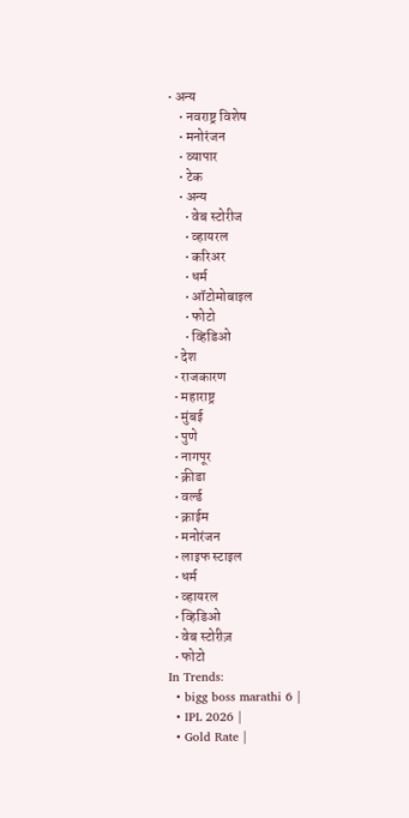• अन्य
    • नवराष्ट्र विशेष
    • मनोरंजन
    • व्यापार
    • टेक
    • अन्य
      • वेब स्टोरीज
      • व्हायरल
      • करिअर
      • धर्म
      • ऑटोमोबाइल
      • फोटो
      • व्हिडिओ
  • देश
  • राजकारण
  • महाराष्ट्र
  • मुंबई
  • पुणे
  • नागपूर
  • क्रीडा
  • वर्ल्ड
  • क्राईम
  • मनोरंजन
  • लाइफ स्टाइल
  • धर्म
  • व्हायरल
  • व्हिडिओ
  • वेब स्टोरीज़
  • फोटो
In Trends:
  • bigg boss marathi 6 |
  • IPL 2026 |
  • Gold Rate |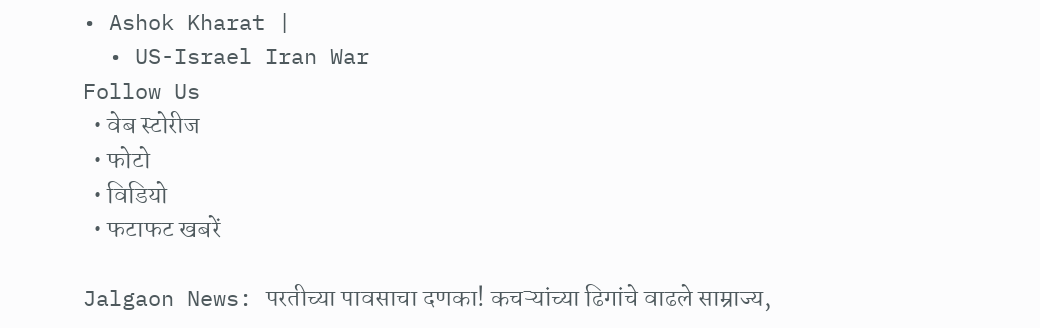• Ashok Kharat |
  • US-Israel Iran War
Follow Us
  • वेब स्टोरीज
  • फोटो
  • विडियो
  • फटाफट खबरें

Jalgaon News: परतीच्या पावसाचा दणका! कचऱ्यांच्या ढिगांचे वाढले साम्राज्य,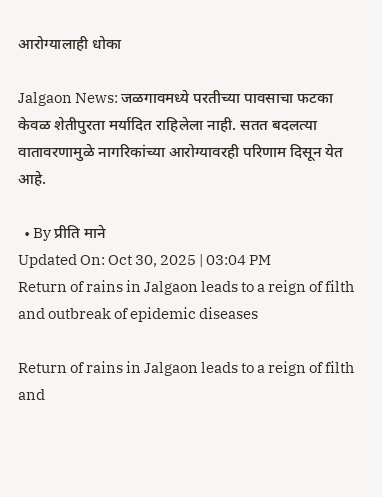आरोग्यालाही धोका

Jalgaon News: जळगावमध्ये परतीच्या पावसाचा फटका केवळ शेतीपुरता मर्यादित राहिलेला नाही. सतत बदलत्या वातावरणामुळे नागरिकांच्या आरोग्यावरही परिणाम दिसून येत आहे.

  • By प्रीति माने
Updated On: Oct 30, 2025 | 03:04 PM
Return of rains in Jalgaon leads to a reign of filth and outbreak of epidemic diseases

Return of rains in Jalgaon leads to a reign of filth and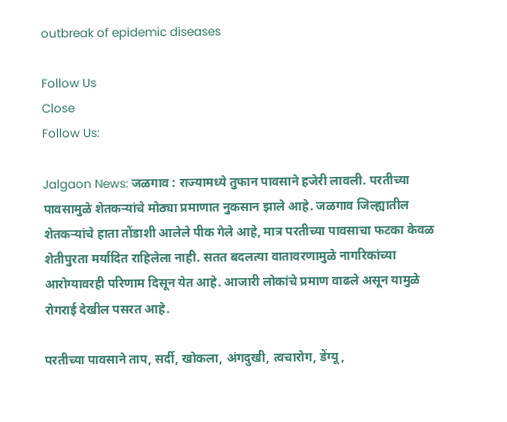outbreak of epidemic diseases

Follow Us
Close
Follow Us:

Jalgaon News: जळगाव : राज्यामध्ये तुफान पावसाने हजेरी लावली. परतीच्या पावसामुळे शेतकऱ्यांचे मोठ्या प्रमाणात नुकसान झाले आहे. जळगाव जिल्ह्यातील शेतकऱ्यांचे हाता तोंडाशी आलेले पीक गेले आहे, मात्र परतीच्या पावसाचा फटका केवळ शेतीपुरता मर्यादित राहिलेला नाही. सतत बदलत्या वातावरणामुळे नागरिकांच्या आरोग्यावरही परिणाम दिसून येत आहे. आजारी लोकांचे प्रमाण वाढले असून यामुळे रोगराई देखील पसरत आहे.

परतीच्या पावसाने ताप, सर्दी, खोकला, अंगदुखी, त्वचारोग, डेंग्यू,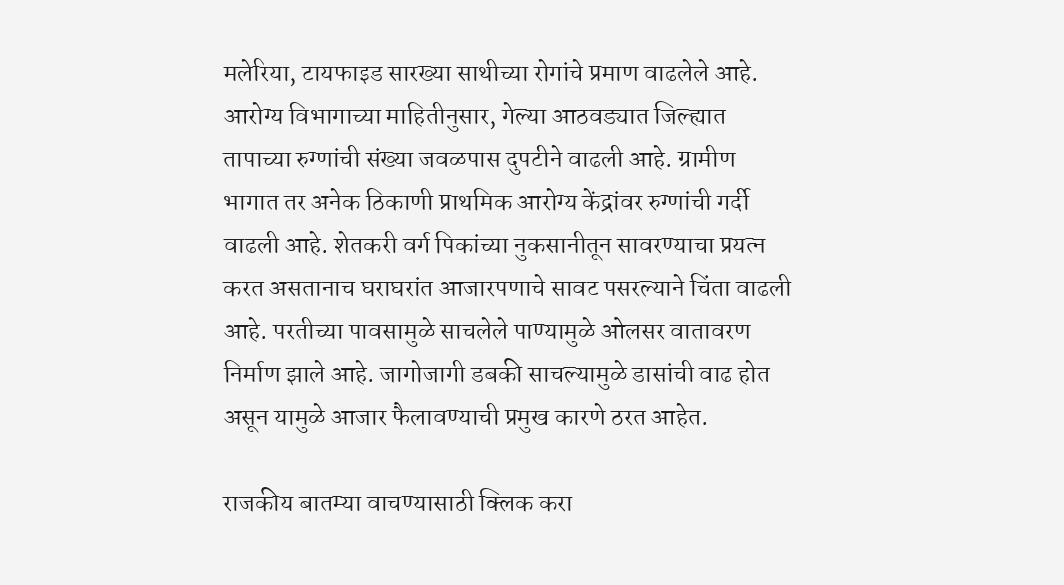मलेरिया, टायफाइड सारख्या साथीच्या रोगांचे प्रमाण वाढलेले आहे. आरोग्य विभागाच्या माहितीनुसार, गेल्या आठवड्यात जिल्ह्यात तापाच्या रुग्णांची संख्या जवळपास दुपटीने वाढली आहे. ग्रामीण भागात तर अनेक ठिकाणी प्राथमिक आरोग्य केंद्रांवर रुग्णांची गर्दी वाढली आहे. शेतकरी वर्ग पिकांच्या नुकसानीतून सावरण्याचा प्रयत्न करत असतानाच घराघरांत आजारपणाचे सावट पसरल्याने चिंता वाढली आहे. परतीच्या पावसामुळे साचलेले पाण्यामुळे ओलसर वातावरण निर्माण झाले आहे. जागोजागी डबकी साचल्यामुळे डासांची वाढ होत असून यामुळे आजार फैलावण्याची प्रमुख कारणे ठरत आहेत.

राजकीय बातम्या वाचण्यासाठी क्लिक करा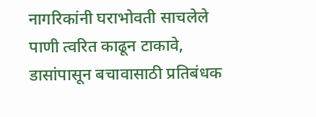नागरिकांनी घराभोवती साचलेले पाणी त्वरित काढून टाकावे, डासांपासून बचावासाठी प्रतिबंधक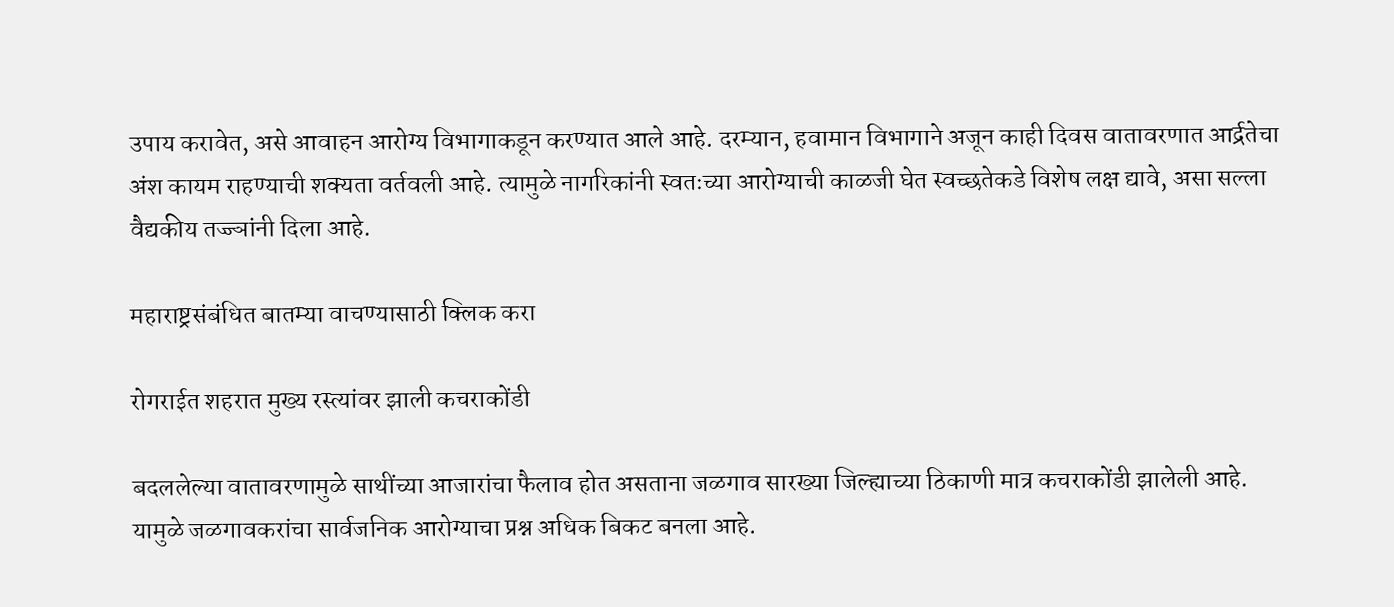उपाय करावेत, असे आवाहन आरोग्य विभागाकडून करण्यात आले आहे. दरम्यान, हवामान विभागाने अजून काही दिवस वातावरणात आर्द्रतेचा अंश कायम राहण्याची शक्यता वर्तवली आहे. त्यामुळे नागरिकांनी स्वतःच्या आरोग्याची काळजी घेत स्वच्छतेकडे विशेष लक्ष द्यावे, असा सल्ला वैद्यकीय तज्ज्ञांनी दिला आहे.

महाराष्ट्रसंबंधित बातम्या वाचण्यासाठी क्लिक करा

रोगराईत शहरात मुख्य रस्त्यांवर झाली कचराकोंडी

बदललेल्या वातावरणामुळे साथींच्या आजारांचा फैलाव होत असताना जळगाव सारख्या जिल्ह्याच्या ठिकाणी मात्र कचराकोंडी झालेली आहे. यामुळे जळगावकरांचा सार्वजनिक आरोग्याचा प्रश्न अधिक बिकट बनला आहे.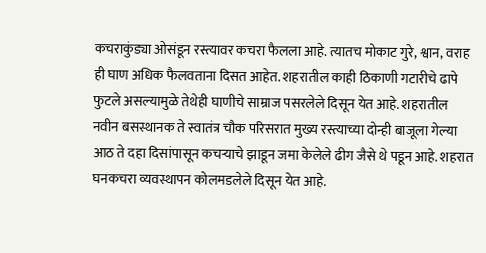कचराकुंड्या ओसंडून रस्त्यावर कचरा फैलला आहे. त्यातच मोकाट गुरे, श्वान, वराह ही घाण अधिक फैलवताना दिसत आहेत. शहरातील काही ठिकाणी गटारीचे ढापे फुटले असल्यामुळे तेथेही घाणीचे साम्राज पसरलेले दिसून येत आहे. शहरातील नवीन बसस्थानक ते स्वातंत्र चौक परिसरात मुख्य रस्त्याच्या दोन्ही बाजूला गेल्या आठ ते दहा दिसांपासून कचऱ्याचे झाडून जमा केलेले ढीग जैसे थे पडून आहे. शहरात घनकचरा व्यवस्थापन कोलमडलेले दिसून येत आहे.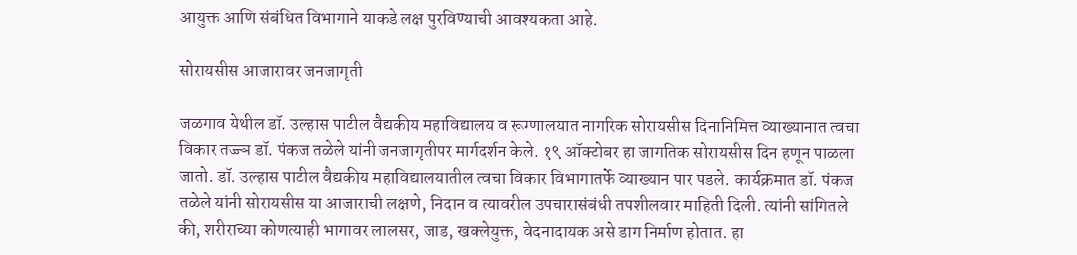आयुक्त आणि संबंधित विभागाने याकडे लक्ष पुरविण्याची आवश्यकता आहे.

सोरायसीस आजारावर जनजागृती

जळगाव येथील डॉ. उल्हास पाटील वैद्यकीय महाविद्यालय व रूग्णालयात नागरिक सोरायसीस दिनानिमित्त व्याख्यानात त्वचा विकार तज्ज्ञ डॉ. पंकज तळेले यांनी जनजागृतीपर मार्गदर्शन केले. १९ ऑक्टोबर हा जागतिक सोरायसीस दिन हणून पाळला जातो. डॉ. उल्हास पाटील वैद्यकीय महाविद्यालयातील त्वचा विकार विभागातर्फे व्याख्यान पार पडले. कार्यक्रमात डॉ. पंकज तळेले यांनी सोरायसीस या आजाराची लक्षणे, निदान व त्यावरील उपचारासंबंधी तपशीलवार माहिती दिली. त्यांनी सांगितले की, शरीराच्या कोणत्याही भागावर लालसर, जाड, खक्लेयुक्त, वेदनादायक असे डाग निर्माण होतात. हा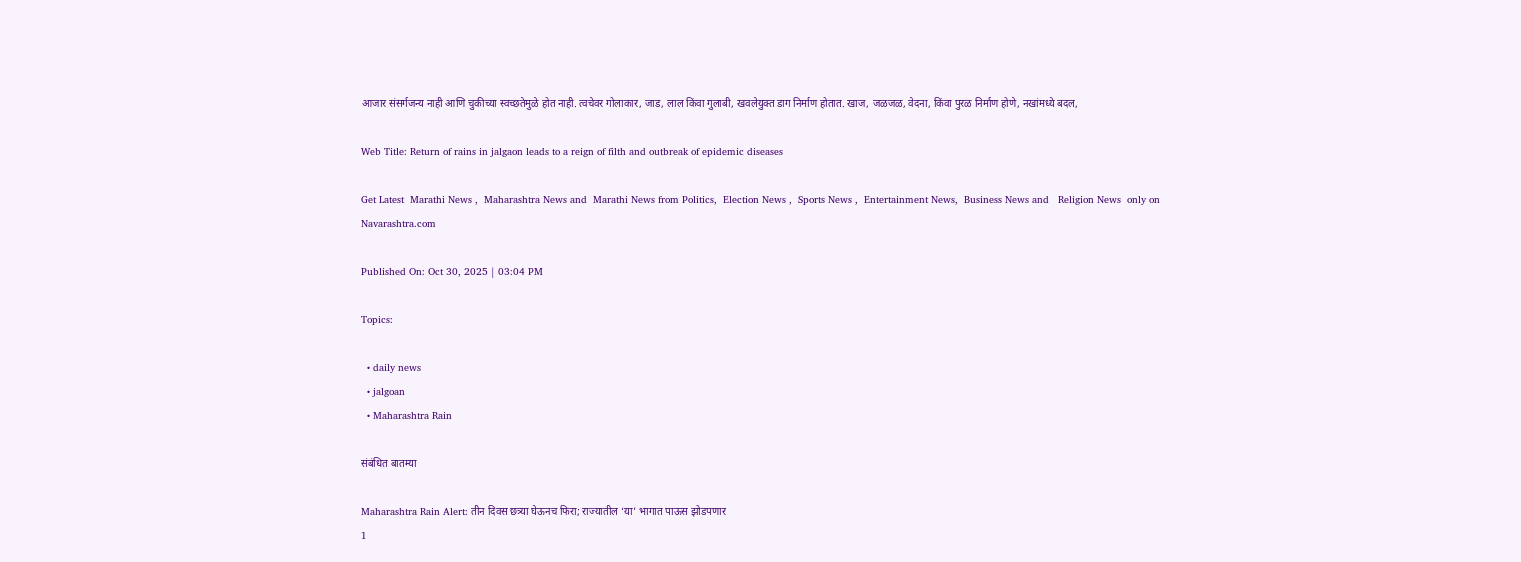आजार संसर्गजन्य नाही आणि चुकीच्या स्वच्छतेमुळे होत नाही. त्वचेवर गोलाकार, जाड, लाल किंवा गुलाबी, खवलेयुक्त डाग निर्माण होतात. खाज, जळजळ, वेदना, किंवा पुरळ निर्माण होणे, नखांमध्ये बदल,

Web Title: Return of rains in jalgaon leads to a reign of filth and outbreak of epidemic diseases

Get Latest  Marathi News ,  Maharashtra News and  Marathi News from Politics,  Election News ,  Sports News ,  Entertainment News,  Business News and   Religion News  only on Navarashtra.com

Published On: Oct 30, 2025 | 03:04 PM

Topics:

  • daily news
  • jalgoan
  • Maharashtra Rain

संबंधित बातम्या

Maharashtra Rain Alert: तीन दिवस छत्र्या घेऊनच फिरा; राज्यातील ‘या’ भागात पाऊस झोडपणार
1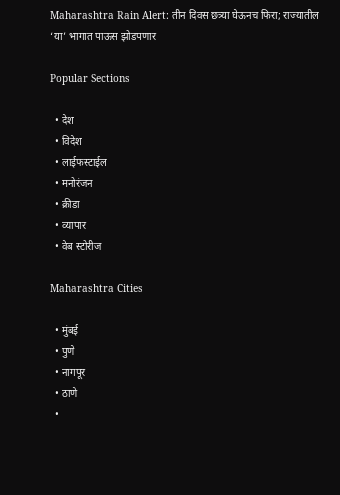Maharashtra Rain Alert: तीन दिवस छत्र्या घेऊनच फिरा; राज्यातील ‘या’ भागात पाऊस झोडपणार

Popular Sections

  • देश
  • विदेश
  • लाईफस्टाईल
  • मनोरंजन
  • क्रीडा
  • व्यापार
  • वेब स्टोरीज

Maharashtra Cities

  • मुंबई
  • पुणे
  • नागपूर
  • ठाणे
  •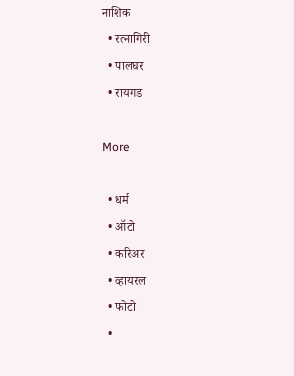नाशिक
  • रत्नागिरी
  • पालघर
  • रायगड

More

  • धर्म
  • ऑटो
  • करिअर
  • व्हायरल
  • फोटो
  •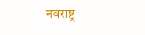नवराष्ट्र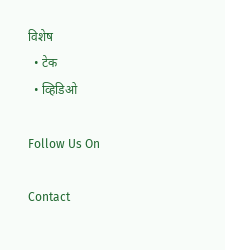विशेष
  • टेक
  • व्हिडिओ

Follow Us On

Contact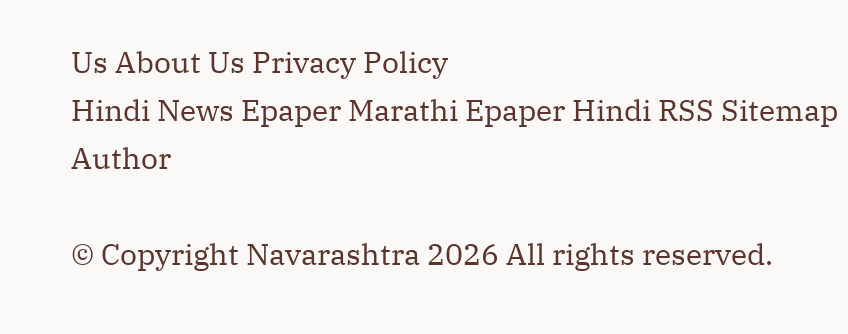Us About Us Privacy Policy
Hindi News Epaper Marathi Epaper Hindi RSS Sitemap Author

© Copyright Navarashtra 2026 All rights reserved.